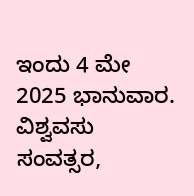ಇಂದು 4 ಮೇ 2025 ಭಾನುವಾರ. ವಿಶ್ವವಸು ಸಂವತ್ಸರ,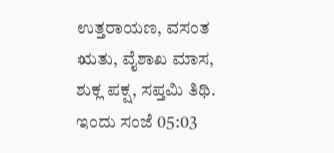ಉತ್ತರಾಯಣ, ವಸಂತ ಋತು, ವೈಶಾಖ ಮಾಸ, ಶುಕ್ಲ ಪಕ್ಷ, ಸಪ್ತಮಿ ತಿಥಿ. ಇಂದು ಸಂಜೆ 05:03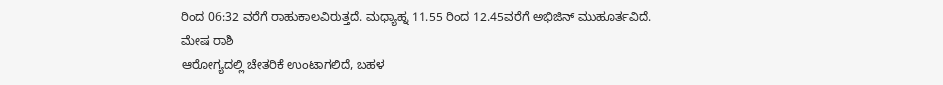ರಿಂದ 06:32 ವರೆಗೆ ರಾಹುಕಾಲವಿರುತ್ತದೆ. ಮಧ್ಯಾಹ್ನ 11.55 ರಿಂದ 12.45ವರೆಗೆ ಅಭಿಜಿನ್ ಮುಹೂರ್ತವಿದೆ.
ಮೇಷ ರಾಶಿ
ಆರೋಗ್ಯದಲ್ಲಿ ಚೇತರಿಕೆ ಉಂಟಾಗಲಿದೆ, ಬಹಳ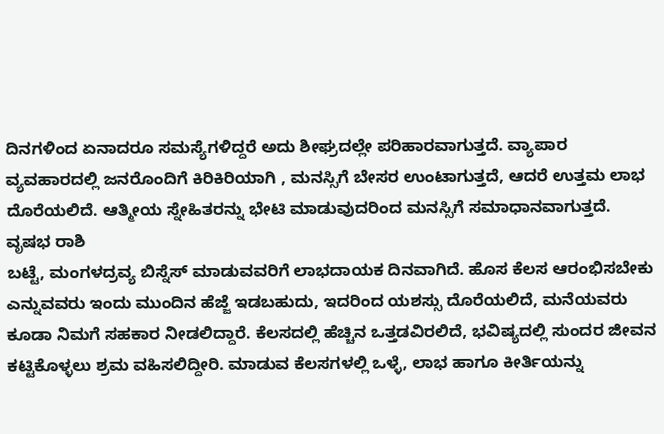ದಿನಗಳಿಂದ ಏನಾದರೂ ಸಮಸ್ಯೆಗಳಿದ್ದರೆ ಅದು ಶೀಘ್ರದಲ್ಲೇ ಪರಿಹಾರವಾಗುತ್ತದೆ. ವ್ಯಾಪಾರ ವ್ಯವಹಾರದಲ್ಲಿ ಜನರೊಂದಿಗೆ ಕಿರಿಕಿರಿಯಾಗಿ , ಮನಸ್ಸಿಗೆ ಬೇಸರ ಉಂಟಾಗುತ್ತದೆ, ಆದರೆ ಉತ್ತಮ ಲಾಭ ದೊರೆಯಲಿದೆ. ಆತ್ಮೀಯ ಸ್ನೇಹಿತರನ್ನು ಭೇಟಿ ಮಾಡುವುದರಿಂದ ಮನಸ್ಸಿಗೆ ಸಮಾಧಾನವಾಗುತ್ತದೆ.
ವೃಷಭ ರಾಶಿ
ಬಟ್ಟೆ, ಮಂಗಳದ್ರವ್ಯ ಬಿಸ್ನೆಸ್ ಮಾಡುವವರಿಗೆ ಲಾಭದಾಯಕ ದಿನವಾಗಿದೆ. ಹೊಸ ಕೆಲಸ ಆರಂಭಿಸಬೇಕು ಎನ್ನುವವರು ಇಂದು ಮುಂದಿನ ಹೆಜ್ಜೆ ಇಡಬಹುದು, ಇದರಿಂದ ಯಶಸ್ಸು ದೊರೆಯಲಿದೆ, ಮನೆಯವರು ಕೂಡಾ ನಿಮಗೆ ಸಹಕಾರ ನೀಡಲಿದ್ದಾರೆ. ಕೆಲಸದಲ್ಲಿ ಹೆಚ್ಚಿನ ಒತ್ತಡವಿರಲಿದೆ, ಭವಿಷ್ಯದಲ್ಲಿ ಸುಂದರ ಜೀವನ ಕಟ್ಟಿಕೊಳ್ಳಲು ಶ್ರಮ ವಹಿಸಲಿದ್ದೀರಿ. ಮಾಡುವ ಕೆಲಸಗಳಲ್ಲಿ ಒಳ್ಳೆ, ಲಾಭ ಹಾಗೂ ಕೀರ್ತಿಯನ್ನು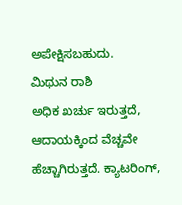ಅಪೇಕ್ಷಿಸಬಹುದು.
ಮಿಥುನ ರಾಶಿ
ಅಧಿಕ ಖರ್ಚು ಇರುತ್ತದೆ, ಆದಾಯಕ್ಕಿಂದ ವೆಚ್ಚವೇ ಹೆಚ್ಚಾಗಿರುತ್ತದೆ. ಕ್ಯಾಟರಿಂಗ್,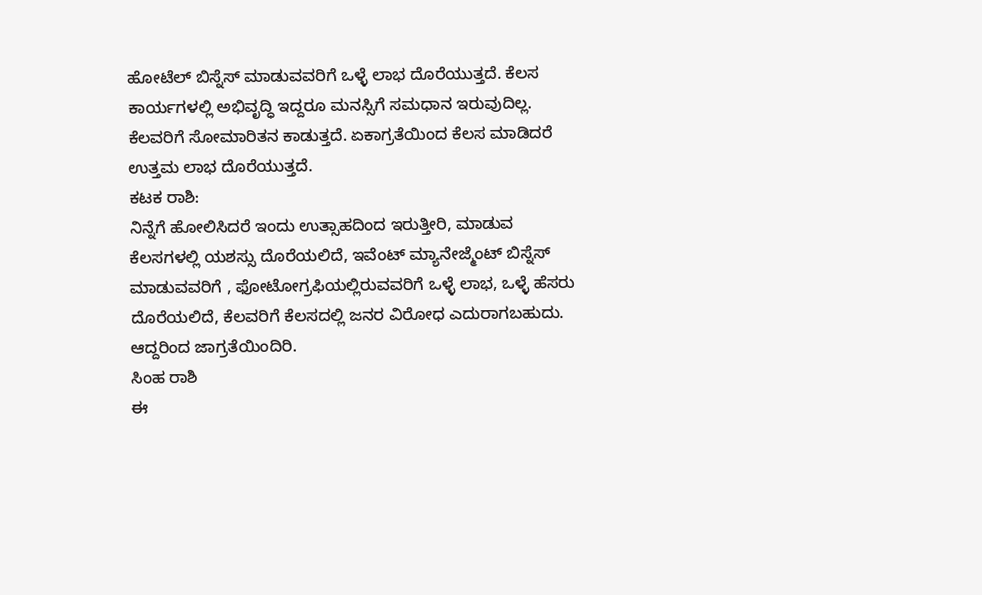ಹೋಟೆಲ್ ಬಿಸ್ನೆಸ್ ಮಾಡುವವರಿಗೆ ಒಳ್ಳೆ ಲಾಭ ದೊರೆಯುತ್ತದೆ. ಕೆಲಸ ಕಾರ್ಯಗಳಲ್ಲಿ ಅಭಿವೃದ್ಧಿ ಇದ್ದರೂ ಮನಸ್ಸಿಗೆ ಸಮಧಾನ ಇರುವುದಿಲ್ಲ. ಕೆಲವರಿಗೆ ಸೋಮಾರಿತನ ಕಾಡುತ್ತದೆ. ಏಕಾಗ್ರತೆಯಿಂದ ಕೆಲಸ ಮಾಡಿದರೆ ಉತ್ತಮ ಲಾಭ ದೊರೆಯುತ್ತದೆ.
ಕಟಕ ರಾಶಿ:
ನಿನ್ನೆಗೆ ಹೋಲಿಸಿದರೆ ಇಂದು ಉತ್ಸಾಹದಿಂದ ಇರುತ್ತೀರಿ, ಮಾಡುವ ಕೆಲಸಗಳಲ್ಲಿ ಯಶಸ್ಸು ದೊರೆಯಲಿದೆ, ಇವೆಂಟ್ ಮ್ಯಾನೇಜ್ಮೆಂಟ್ ಬಿಸ್ನೆಸ್ ಮಾಡುವವರಿಗೆ , ಫೋಟೋಗ್ರಫಿಯಲ್ಲಿರುವವರಿಗೆ ಒಳ್ಳೆ ಲಾಭ, ಒಳ್ಳೆ ಹೆಸರು ದೊರೆಯಲಿದೆ, ಕೆಲವರಿಗೆ ಕೆಲಸದಲ್ಲಿ ಜನರ ವಿರೋಧ ಎದುರಾಗಬಹುದು. ಆದ್ದರಿಂದ ಜಾಗ್ರತೆಯಿಂದಿರಿ.
ಸಿಂಹ ರಾಶಿ
ಈ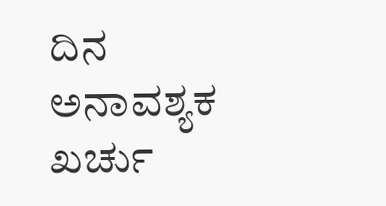ದಿನ ಅನಾವಶ್ಯಕ ಖರ್ಚು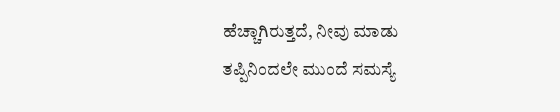ಹೆಚ್ಚಾಗಿರುತ್ತದೆ, ನೀವು ಮಾಡು ತಪ್ಪಿನಿಂದಲೇ ಮುಂದೆ ಸಮಸ್ಯೆ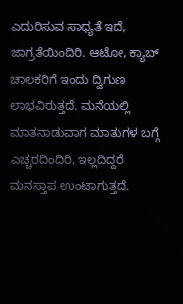ಎದುರಿಸುವ ಸಾಧ್ಯತೆ ಇದೆ, ಜಾಗ್ರತೆಯಿಂದಿರಿ. ಆಟೋ, ಕ್ಯಾಬ್ ಚಾಲಕರಿಗೆ ಇಂದು ದ್ವಿಗುಣ ಲಾಭವಿರುತ್ತದೆ. ಮನೆಯಲ್ಲಿ ಮಾತನಾಡುವಾಗ ಮಾತುಗಳ ಬಗ್ಗೆ ಎಚ್ಚರದಿಂದಿರಿ, ಇಲ್ಲದಿದ್ದರೆ ಮನಸ್ತಾಪ ಉಂಟಾಗುತ್ತದೆ.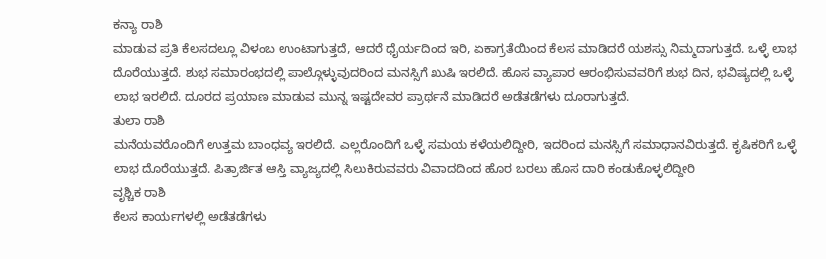ಕನ್ಯಾ ರಾಶಿ
ಮಾಡುವ ಪ್ರತಿ ಕೆಲಸದಲ್ಲೂ ವಿಳಂಬ ಉಂಟಾಗುತ್ತದೆ, ಆದರೆ ಧೈರ್ಯದಿಂದ ಇರಿ, ಏಕಾಗ್ರತೆಯಿಂದ ಕೆಲಸ ಮಾಡಿದರೆ ಯಶಸ್ಸು ನಿಮ್ಮದಾಗುತ್ತದೆ. ಒಳ್ಳೆ ಲಾಭ ದೊರೆಯುತ್ತದೆ. ಶುಭ ಸಮಾರಂಭದಲ್ಲಿ ಪಾಲ್ಗೊಳ್ಳುವುದರಿಂದ ಮನಸ್ಸಿಗೆ ಖುಷಿ ಇರಲಿದೆ. ಹೊಸ ವ್ಯಾಪಾರ ಆರಂಭಿಸುವವರಿಗೆ ಶುಭ ದಿನ, ಭವಿಷ್ಯದಲ್ಲಿ ಒಳ್ಳೆ ಲಾಭ ಇರಲಿದೆ. ದೂರದ ಪ್ರಯಾಣ ಮಾಡುವ ಮುನ್ನ ಇಷ್ಟದೇವರ ಪ್ರಾರ್ಥನೆ ಮಾಡಿದರೆ ಅಡೆತಡೆಗಳು ದೂರಾಗುತ್ತದೆ.
ತುಲಾ ರಾಶಿ
ಮನೆಯವರೊಂದಿಗೆ ಉತ್ತಮ ಬಾಂಧವ್ಯ ಇರಲಿದೆ. ಎಲ್ಲರೊಂದಿಗೆ ಒಳ್ಳೆ ಸಮಯ ಕಳೆಯಲಿದ್ದೀರಿ, ಇದರಿಂದ ಮನಸ್ಸಿಗೆ ಸಮಾಧಾನವಿರುತ್ತದೆ. ಕೃಷಿಕರಿಗೆ ಒಳ್ಳೆ ಲಾಭ ದೊರೆಯುತ್ತದೆ. ಪಿತ್ರಾರ್ಜಿತ ಆಸ್ತಿ ವ್ಯಾಜ್ಯದಲ್ಲಿ ಸಿಲುಕಿರುವವರು ವಿವಾದದಿಂದ ಹೊರ ಬರಲು ಹೊಸ ದಾರಿ ಕಂಡುಕೊಳ್ಳಲಿದ್ದೀರಿ
ವೃಶ್ಚಿಕ ರಾಶಿ
ಕೆಲಸ ಕಾರ್ಯಗಳಲ್ಲಿ ಅಡೆತಡೆಗಳು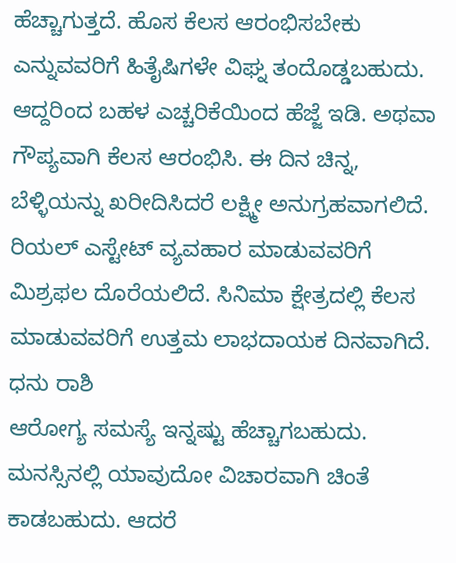ಹೆಚ್ಚಾಗುತ್ತದೆ. ಹೊಸ ಕೆಲಸ ಆರಂಭಿಸಬೇಕು ಎನ್ನುವವರಿಗೆ ಹಿತೈಷಿಗಳೇ ವಿಘ್ನ ತಂದೊಡ್ಡಬಹುದು. ಆದ್ದರಿಂದ ಬಹಳ ಎಚ್ಚರಿಕೆಯಿಂದ ಹೆಜ್ಜೆ ಇಡಿ. ಅಥವಾ ಗೌಪ್ಯವಾಗಿ ಕೆಲಸ ಆರಂಭಿಸಿ. ಈ ದಿನ ಚಿನ್ನ, ಬೆಳ್ಳಿಯನ್ನು ಖರೀದಿಸಿದರೆ ಲಕ್ಷ್ಮೀ ಅನುಗ್ರಹವಾಗಲಿದೆ. ರಿಯಲ್ ಎಸ್ಟೇಟ್ ವ್ಯವಹಾರ ಮಾಡುವವರಿಗೆ ಮಿಶ್ರಫಲ ದೊರೆಯಲಿದೆ. ಸಿನಿಮಾ ಕ್ಷೇತ್ರದಲ್ಲಿ ಕೆಲಸ ಮಾಡುವವರಿಗೆ ಉತ್ತಮ ಲಾಭದಾಯಕ ದಿನವಾಗಿದೆ.
ಧನು ರಾಶಿ
ಆರೋಗ್ಯ ಸಮಸ್ಯೆ ಇನ್ನಷ್ಟು ಹೆಚ್ಚಾಗಬಹುದು. ಮನಸ್ಸಿನಲ್ಲಿ ಯಾವುದೋ ವಿಚಾರವಾಗಿ ಚಿಂತೆ ಕಾಡಬಹುದು. ಆದರೆ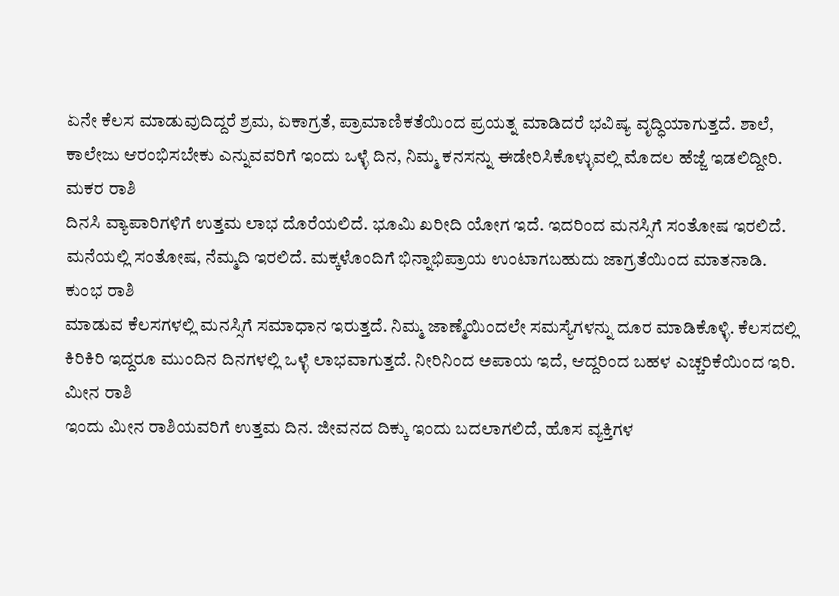ಏನೇ ಕೆಲಸ ಮಾಡುವುದಿದ್ದರೆ ಶ್ರಮ, ಏಕಾಗ್ರತೆ, ಪ್ರಾಮಾಣಿಕತೆಯಿಂದ ಪ್ರಯತ್ನ ಮಾಡಿದರೆ ಭವಿಷ್ಯ ವೃದ್ಧಿಯಾಗುತ್ತದೆ. ಶಾಲೆ, ಕಾಲೇಜು ಆರಂಭಿಸಬೇಕು ಎನ್ನುವವರಿಗೆ ಇಂದು ಒಳ್ಳೆ ದಿನ, ನಿಮ್ಮ ಕನಸನ್ನು ಈಡೇರಿಸಿಕೊಳ್ಳುವಲ್ಲಿ ಮೊದಲ ಹೆಜ್ಜೆ ಇಡಲಿದ್ದೀರಿ.
ಮಕರ ರಾಶಿ
ದಿನಸಿ ವ್ಯಾಪಾರಿಗಳಿಗೆ ಉತ್ತಮ ಲಾಭ ದೊರೆಯಲಿದೆ. ಭೂಮಿ ಖರೀದಿ ಯೋಗ ಇದೆ. ಇದರಿಂದ ಮನಸ್ಸಿಗೆ ಸಂತೋಷ ಇರಲಿದೆ. ಮನೆಯಲ್ಲಿ ಸಂತೋಷ, ನೆಮ್ಮದಿ ಇರಲಿದೆ. ಮಕ್ಕಳೊಂದಿಗೆ ಭಿನ್ನಾಭಿಪ್ರಾಯ ಉಂಟಾಗಬಹುದು ಜಾಗ್ರತೆಯಿಂದ ಮಾತನಾಡಿ.
ಕುಂಭ ರಾಶಿ
ಮಾಡುವ ಕೆಲಸಗಳಲ್ಲಿ ಮನಸ್ಸಿಗೆ ಸಮಾಧಾನ ಇರುತ್ತದೆ. ನಿಮ್ಮ ಜಾಣ್ಮೆಯಿಂದಲೇ ಸಮಸ್ಯೆಗಳನ್ನು ದೂರ ಮಾಡಿಕೊಳ್ಳಿ. ಕೆಲಸದಲ್ಲಿ ಕಿರಿಕಿರಿ ಇದ್ದರೂ ಮುಂದಿನ ದಿನಗಳಲ್ಲಿ ಒಳ್ಳೆ ಲಾಭವಾಗುತ್ತದೆ. ನೀರಿನಿಂದ ಅಪಾಯ ಇದೆ, ಆದ್ದರಿಂದ ಬಹಳ ಎಚ್ಚರಿಕೆಯಿಂದ ಇರಿ.
ಮೀನ ರಾಶಿ
ಇಂದು ಮೀನ ರಾಶಿಯವರಿಗೆ ಉತ್ತಮ ದಿನ. ಜೀವನದ ದಿಕ್ಕು ಇಂದು ಬದಲಾಗಲಿದೆ, ಹೊಸ ವ್ಯಕ್ತಿಗಳ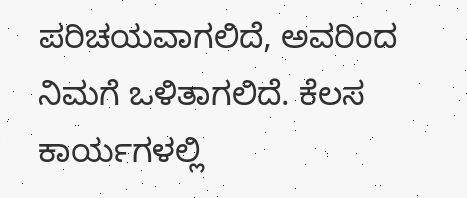ಪರಿಚಯವಾಗಲಿದೆ, ಅವರಿಂದ ನಿಮಗೆ ಒಳಿತಾಗಲಿದೆ. ಕೆಲಸ ಕಾರ್ಯಗಳಲ್ಲಿ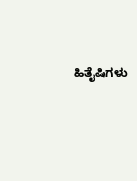ಹಿತೈಷಿಗಳು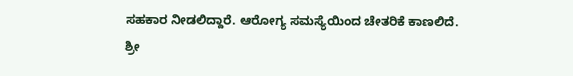ಸಹಕಾರ ನೀಡಲಿದ್ದಾರೆ. ಆರೋಗ್ಯ ಸಮಸ್ಯೆಯಿಂದ ಚೇತರಿಕೆ ಕಾಣಲಿದೆ.
ಶ್ರೀ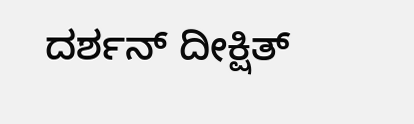ದರ್ಶನ್ ದೀಕ್ಷಿತ್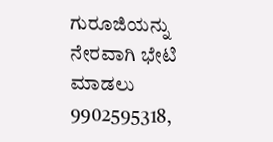ಗುರೂಜಿಯನ್ನು ನೇರವಾಗಿ ಭೇಟಿ ಮಾಡಲು 9902595318,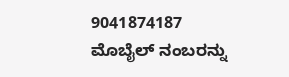9041874187 ಮೊಬೈಲ್ ನಂಬರನ್ನು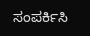ಸಂಪರ್ಕಿಸಿ